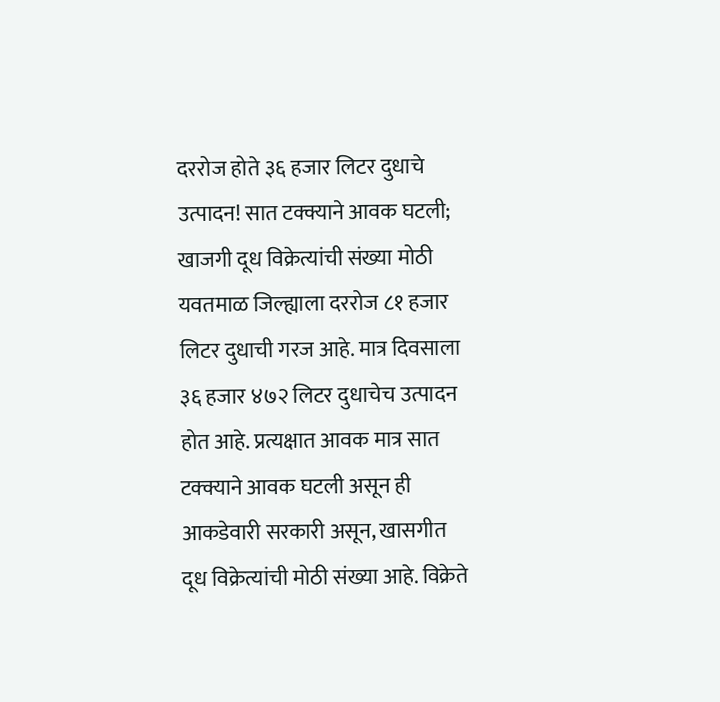दररोज होते ३६ हजार लिटर दुधाचे उत्पादन! सात टक्क्याने आवक घटली; खाजगी दूध विक्रेत्यांची संख्या मोठी
यवतमाळ जिल्ह्याला दररोज ८१ हजार लिटर दुधाची गरज आहे. मात्र दिवसाला ३६ हजार ४७२ लिटर दुधाचेच उत्पादन होत आहे. प्रत्यक्षात आवक मात्र सात टक्क्याने आवक घटली असून ही आकडेवारी सरकारी असून, खासगीत दूध विक्रेत्यांची मोठी संख्या आहे. विक्रेते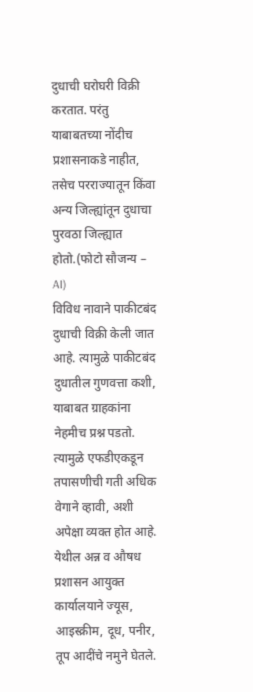दुधाची घरोघरी विक्री करतात. परंतु याबाबतच्या नोंदीच प्रशासनाकडे नाहीत, तसेच परराज्यातून किंवा अन्य जिल्ह्यांतून दुधाचा पुरवठा जिल्ह्यात होतो.(फोटो सौजन्य – AI)
विविध नावाने पाकीटबंद दुधाची विक्री केली जात आहे. त्यामुळे पाकीटबंद दुधातील गुणवत्ता कशी, याबाबत ग्राहकांना नेहमीच प्रश्न पडतो. त्यामुळे एफडीएकडून तपासणीची गती अधिक वेगाने व्हावी, अशी अपेक्षा व्यक्त होत आहे. येथील अन्न व औषध प्रशासन आयुक्त कार्यालयाने ज्यूस, आइस्क्रीम, दूध, पनीर, तूप आदींचे नमुने घेतले.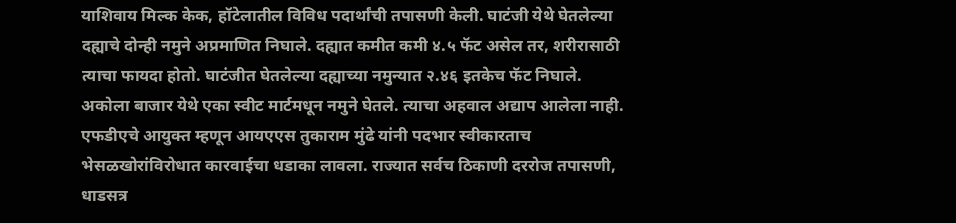याशिवाय मिल्क केक, हॉटेलातील विविध पदार्थांची तपासणी केली. घाटंजी येथे घेतलेल्या दह्याचे दोन्ही नमुने अप्रमाणित निघाले. दह्यात कमीत कमी ४.५ फॅट असेल तर, शरीरासाठी त्याचा फायदा होतो. घाटंजीत घेतलेल्या दह्याच्या नमुन्यात २.४६ इतकेच फॅट निघाले. अकोला बाजार येथे एका स्वीट मार्टमधून नमुने घेतले. त्याचा अहवाल अद्याप आलेला नाही.
एफडीएचे आयुक्त म्हणून आयएएस तुकाराम मुंढे यांनी पदभार स्वीकारताच भेसळखोरांविरोधात कारवाईचा धडाका लावला. राज्यात सर्वच ठिकाणी दररोज तपासणी, धाडसत्र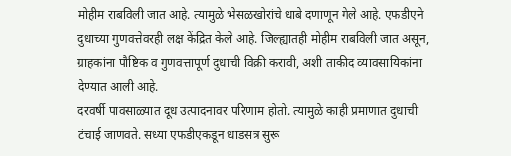मोहीम राबविली जात आहे. त्यामुळे भेसळखोरांचे धाबे दणाणून गेले आहे. एफडीएने दुधाच्या गुणवत्तेवरही लक्ष केंद्रित केले आहे. जिल्ह्यातही मोहीम राबविली जात असून, ग्राहकांना पौष्टिक व गुणवत्तापूर्ण दुधाची विक्री करावी, अशी ताकीद व्यावसायिकांना देण्यात आली आहे.
दरवर्षी पावसाळ्यात दूध उत्पादनावर परिणाम होतो. त्यामुळे काही प्रमाणात दुधाची टंचाई जाणवते. सध्या एफडीएकडून धाडसत्र सुरू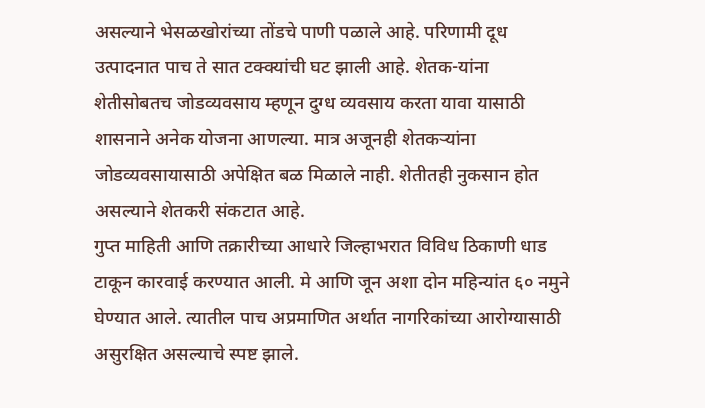असल्याने भेसळखोरांच्या तोंडचे पाणी पळाले आहे. परिणामी दूध उत्पादनात पाच ते सात टक्क्यांची घट झाली आहे. शेतक-यांना शेतीसोबतच जोडव्यवसाय म्हणून दुग्ध व्यवसाय करता यावा यासाठी शासनाने अनेक योजना आणल्या. मात्र अजूनही शेतकऱ्यांना जोडव्यवसायासाठी अपेक्षित बळ मिळाले नाही. शेतीतही नुकसान होत असल्याने शेतकरी संकटात आहे.
गुप्त माहिती आणि तक्रारीच्या आधारे जिल्हाभरात विविध ठिकाणी धाड टाकून कारवाई करण्यात आली. मे आणि जून अशा दोन महिन्यांत ६० नमुने घेण्यात आले. त्यातील पाच अप्रमाणित अर्थात नागरिकांच्या आरोग्यासाठी असुरक्षित असल्याचे स्पष्ट झाले.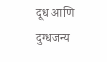दूध आणि दुग्धजन्य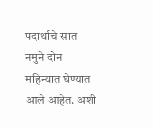पदार्थाचे सात नमुने दोन महिन्यात घेण्यात आले आहेत. अशी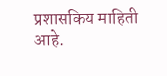प्रशासकिय माहिती आहे.